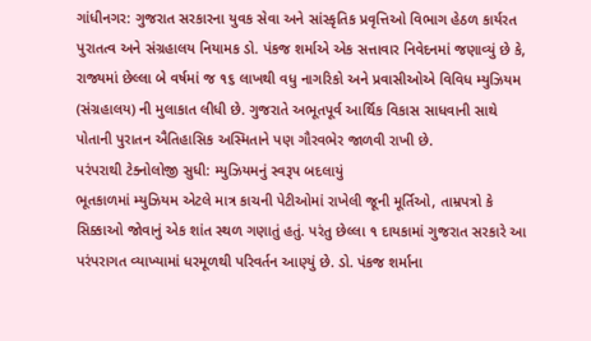ગાંધીનગર: ગુજરાત સરકારના યુવક સેવા અને સાંસ્કૃતિક પ્રવૃત્તિઓ વિભાગ હેઠળ કાર્યરત પુરાતત્વ અને સંગ્રહાલય નિયામક ડો. પંકજ શર્માએ એક સત્તાવાર નિવેદનમાં જણાવ્યું છે કે, રાજ્યમાં છેલ્લા બે વર્ષમાં જ ૧૬ લાખથી વધુ નાગરિકો અને પ્રવાસીઓએ વિવિધ મ્યુઝિયમ (સંગ્રહાલય) ની મુલાકાત લીધી છે. ગુજરાતે અભૂતપૂર્વ આર્થિક વિકાસ સાધવાની સાથે પોતાની પુરાતન ઐતિહાસિક અસ્મિતાને પણ ગૌરવભેર જાળવી રાખી છે.
પરંપરાથી ટેક્નોલોજી સુધી: મ્યુઝિયમનું સ્વરૂપ બદલાયું
ભૂતકાળમાં મ્યુઝિયમ એટલે માત્ર કાચની પેટીઓમાં રાખેલી જૂની મૂર્તિઓ, તામ્રપત્રો કે સિક્કાઓ જોવાનું એક શાંત સ્થળ ગણાતું હતું. પરંતુ છેલ્લા ૧ દાયકામાં ગુજરાત સરકારે આ પરંપરાગત વ્યાખ્યામાં ધરમૂળથી પરિવર્તન આણ્યું છે. ડો. પંકજ શર્માના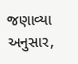જણાવ્યા અનુસાર,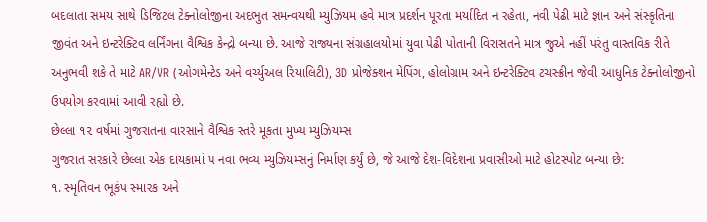બદલાતા સમય સાથે ડિજિટલ ટેક્નોલોજીના અદભુત સમન્વયથી મ્યુઝિયમ હવે માત્ર પ્રદર્શન પૂરતા મર્યાદિત ન રહેતા, નવી પેઢી માટે જ્ઞાન અને સંસ્કૃતિના જીવંત અને ઇન્ટરેક્ટિવ લર્નિંગના વૈશ્વિક કેન્દ્રો બન્યા છે. આજે રાજ્યના સંગ્રહાલયોમાં યુવા પેઢી પોતાની વિરાસતને માત્ર જુએ નહીં પરંતુ વાસ્તવિક રીતે અનુભવી શકે તે માટે AR/VR (ઓગમેન્ટેડ અને વર્ચ્યુઅલ રિયાલિટી), 3D પ્રોજેક્શન મેપિંગ, હોલોગ્રામ અને ઇન્ટરેક્ટિવ ટચસ્ક્રીન જેવી આધુનિક ટેક્નોલોજીનો ઉપયોગ કરવામાં આવી રહ્યો છે.
છેલ્લા ૧૨ વર્ષમાં ગુજરાતના વારસાને વૈશ્વિક સ્તરે મૂકતા મુખ્ય મ્યુઝિયમ્સ
ગુજરાત સરકારે છેલ્લા એક દાયકામાં ૫ નવા ભવ્ય મ્યુઝિયમ્સનું નિર્માણ કર્યું છે, જે આજે દેશ-વિદેશના પ્રવાસીઓ માટે હોટસ્પોટ બન્યા છે:
૧. સ્મૃતિવન ભૂકંપ સ્મારક અને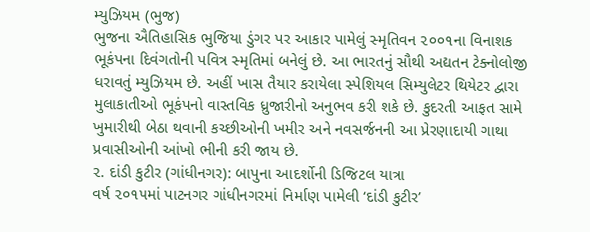મ્યુઝિયમ (ભુજ)
ભુજના ઐતિહાસિક ભુજિયા ડુંગર પર આકાર પામેલું સ્મૃતિવન ૨૦૦૧ના વિનાશક ભૂકંપના દિવંગતોની પવિત્ર સ્મૃતિમાં બનેલું છે. આ ભારતનું સૌથી અદ્યતન ટેક્નોલોજી ધરાવતું મ્યુઝિયમ છે. અહીં ખાસ તૈયાર કરાયેલા સ્પેશિયલ સિમ્યુલેટર થિયેટર દ્વારા મુલાકાતીઓ ભૂકંપનો વાસ્તવિક ધ્રુજારીનો અનુભવ કરી શકે છે. કુદરતી આફત સામે ખુમારીથી બેઠા થવાની કચ્છીઓની ખમીર અને નવસર્જનની આ પ્રેરણાદાયી ગાથા પ્રવાસીઓની આંખો ભીની કરી જાય છે.
૨. દાંડી કુટીર (ગાંધીનગર): બાપુના આદર્શોની ડિજિટલ યાત્રા
વર્ષ ૨૦૧૫માં પાટનગર ગાંધીનગરમાં નિર્માણ પામેલી ‘દાંડી કુટીર’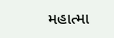મહાત્મા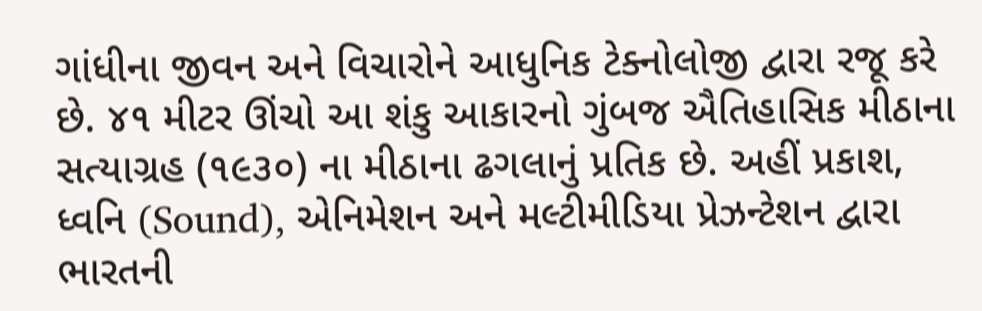ગાંધીના જીવન અને વિચારોને આધુનિક ટેક્નોલોજી દ્વારા રજૂ કરે છે. ૪૧ મીટર ઊંચો આ શંકુ આકારનો ગુંબજ ઐતિહાસિક મીઠાના સત્યાગ્રહ (૧૯૩૦) ના મીઠાના ઢગલાનું પ્રતિક છે. અહીં પ્રકાશ, ધ્વનિ (Sound), એનિમેશન અને મલ્ટીમીડિયા પ્રેઝન્ટેશન દ્વારા ભારતની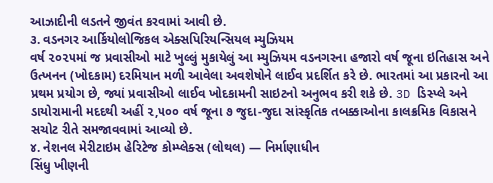આઝાદીની લડતને જીવંત કરવામાં આવી છે.
૩. વડનગર આર્કિયોલોજિકલ એક્સપિરિયન્સિયલ મ્યુઝિયમ
વર્ષ ૨૦૨૫માં જ પ્રવાસીઓ માટે ખુલ્લું મુકાયેલું આ મ્યુઝિયમ વડનગરના હજારો વર્ષ જૂના ઇતિહાસ અને ઉત્ખનન (ખોદકામ) દરમિયાન મળી આવેલા અવશેષોને લાઈવ પ્રદર્શિત કરે છે. ભારતમાં આ પ્રકારનો આ પ્રથમ પ્રયોગ છે, જ્યાં પ્રવાસીઓ લાઈવ ખોદકામની સાઇટનો અનુભવ કરી શકે છે. 3D ડિસ્પ્લે અને ડાયોરામાની મદદથી અહીં ૨,૫૦૦ વર્ષ જૂના ૭ જુદા-જુદા સાંસ્કૃતિક તબક્કાઓના કાલક્રમિક વિકાસને સચોટ રીતે સમજાવવામાં આવ્યો છે.
૪. નેશનલ મેરીટાઇમ હેરિટેજ કોમ્પ્લેક્સ (લોથલ) — નિર્માણાધીન
સિંધુ ખીણની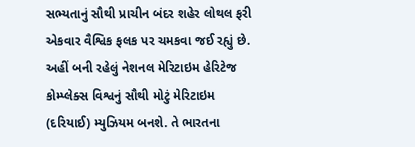સભ્યતાનું સૌથી પ્રાચીન બંદર શહેર લોથલ ફરી એકવાર વૈશ્વિક ફલક પર ચમકવા જઈ રહ્યું છે. અહીં બની રહેલું નેશનલ મેરિટાઇમ હેરિટેજ કોમ્પ્લેક્સ વિશ્વનું સૌથી મોટું મેરિટાઇમ (દરિયાઈ) મ્યુઝિયમ બનશે. તે ભારતના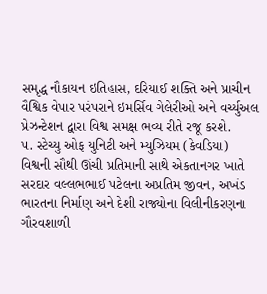સમૃદ્ધ નૌકાયન ઇતિહાસ, દરિયાઈ શક્તિ અને પ્રાચીન વૈશ્વિક વેપાર પરંપરાને ઇમર્સિવ ગેલેરીઓ અને વર્ચ્યુઅલ પ્રેઝન્ટેશન દ્વારા વિશ્વ સમક્ષ ભવ્ય રીતે રજૂ કરશે.
૫. સ્ટેચ્યુ ઓફ યુનિટી અને મ્યુઝિયમ (કેવડિયા)
વિશ્વની સૌથી ઊંચી પ્રતિમાની સાથે એકતાનગર ખાતે સરદાર વલ્લભભાઈ પટેલના અપ્રતિમ જીવન, અખંડ ભારતના નિર્માણ અને દેશી રાજ્યોના વિલીનીકરણના ગૌરવશાળી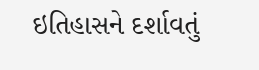ઇતિહાસને દર્શાવતું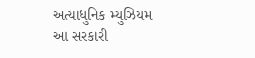અત્યાધુનિક મ્યુઝિયમ આ સરકારી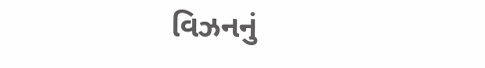વિઝનનું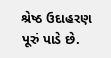શ્રેષ્ઠ ઉદાહરણ પૂરું પાડે છે.